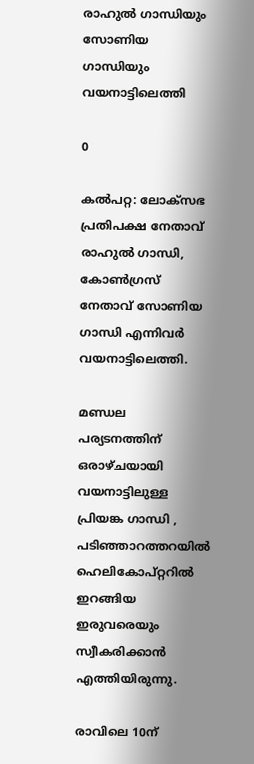രാഹുൽ ഗാന്ധിയും  സോണിയ ഗാന്ധിയും വയനാട്ടിലെത്തി

0

കൽപറ്റ: ലോക്സഭ പ്രതിപക്ഷ നേതാവ്  രാഹുൽ ഗാന്ധി,  കോൺഗ്രസ് നേതാവ് സോണിയ ഗാന്ധി എന്നിവർ വയനാട്ടിലെത്തി.

മണ്ഡല പര്യടനത്തിന് ഒരാഴ്ചയായി വയനാട്ടിലുള്ള  പ്രിയങ്ക ഗാന്ധി , പടിഞ്ഞാറത്തറയിൽ ഹെലികോപ്റ്ററിൽ ഇറങ്ങിയ ഇരുവരെയും സ്വീകരിക്കാൻ എത്തിയിരുന്നു.

രാവിലെ 10ന്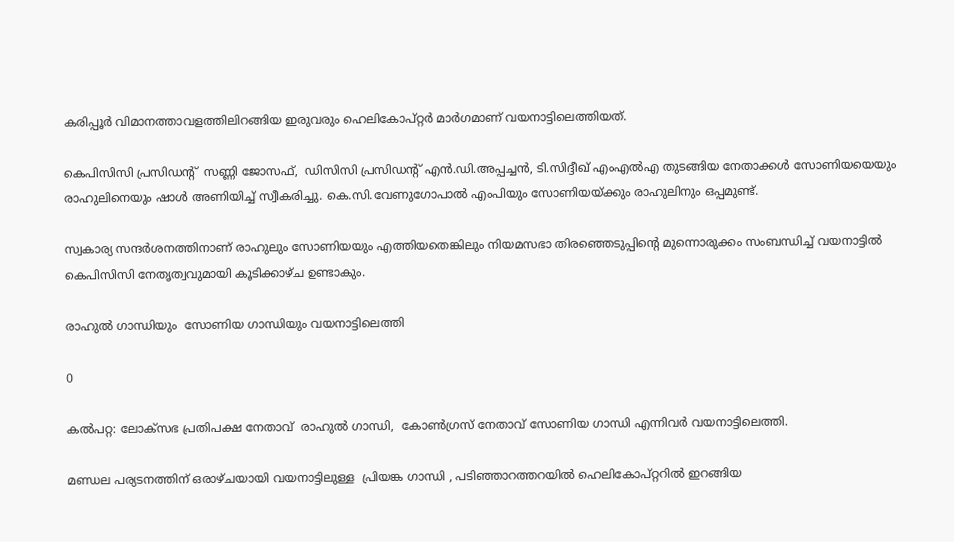കരിപ്പൂർ വിമാനത്താവളത്തിലിറങ്ങിയ ഇരുവരും ഹെലികോപ്റ്റർ മാർഗമാണ് വയനാട്ടിലെത്തിയത്.

കെപിസിസി പ്രസിഡന്റ്  സണ്ണി ജോസഫ്,  ഡിസിസി പ്രസിഡന്റ് എൻ.ഡി.അപ്പച്ചൻ, ടി.സിദ്ദീഖ് എംഎൽഎ തുടങ്ങിയ നേതാക്കൾ സോണിയയെയും രാഹുലിനെയും ഷാൾ അണിയിച്ച് സ്വീകരിച്ചു. കെ.സി.വേണുഗോപാൽ എംപിയും സോണിയയ്ക്കും രാഹുലിനും ഒപ്പമുണ്ട്.

സ്വകാര്യ സന്ദർശനത്തിനാണ് രാഹുലും സോണിയയും എത്തിയതെങ്കിലും നിയമസഭാ തിരഞ്ഞെടുപ്പിന്റെ മുന്നൊരുക്കം സംബന്ധിച്ച് വയനാട്ടിൽ കെപിസിസി നേതൃത്വവുമായി കൂടിക്കാഴ്ച ഉണ്ടാകും.

രാഹുൽ ഗാന്ധിയും  സോണിയ ഗാന്ധിയും വയനാട്ടിലെത്തി

0

കൽപറ്റ: ലോക്സഭ പ്രതിപക്ഷ നേതാവ്  രാഹുൽ ഗാന്ധി,  കോൺഗ്രസ് നേതാവ് സോണിയ ഗാന്ധി എന്നിവർ വയനാട്ടിലെത്തി.

മണ്ഡല പര്യടനത്തിന് ഒരാഴ്ചയായി വയനാട്ടിലുള്ള  പ്രിയങ്ക ഗാന്ധി , പടിഞ്ഞാറത്തറയിൽ ഹെലികോപ്റ്ററിൽ ഇറങ്ങിയ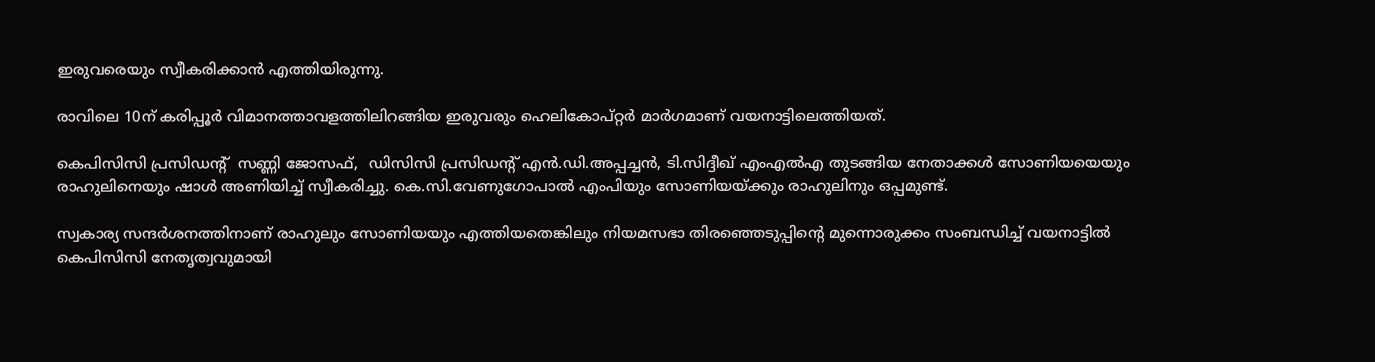ഇരുവരെയും സ്വീകരിക്കാൻ എത്തിയിരുന്നു.

രാവിലെ 10ന് കരിപ്പൂർ വിമാനത്താവളത്തിലിറങ്ങിയ ഇരുവരും ഹെലികോപ്റ്റർ മാർഗമാണ് വയനാട്ടിലെത്തിയത്.

കെപിസിസി പ്രസിഡന്റ്  സണ്ണി ജോസഫ്,  ഡിസിസി പ്രസിഡന്റ് എൻ.ഡി.അപ്പച്ചൻ, ടി.സിദ്ദീഖ് എംഎൽഎ തുടങ്ങിയ നേതാക്കൾ സോണിയയെയും രാഹുലിനെയും ഷാൾ അണിയിച്ച് സ്വീകരിച്ചു. കെ.സി.വേണുഗോപാൽ എംപിയും സോണിയയ്ക്കും രാഹുലിനും ഒപ്പമുണ്ട്.

സ്വകാര്യ സന്ദർശനത്തിനാണ് രാഹുലും സോണിയയും എത്തിയതെങ്കിലും നിയമസഭാ തിരഞ്ഞെടുപ്പിന്റെ മുന്നൊരുക്കം സംബന്ധിച്ച് വയനാട്ടിൽ കെപിസിസി നേതൃത്വവുമായി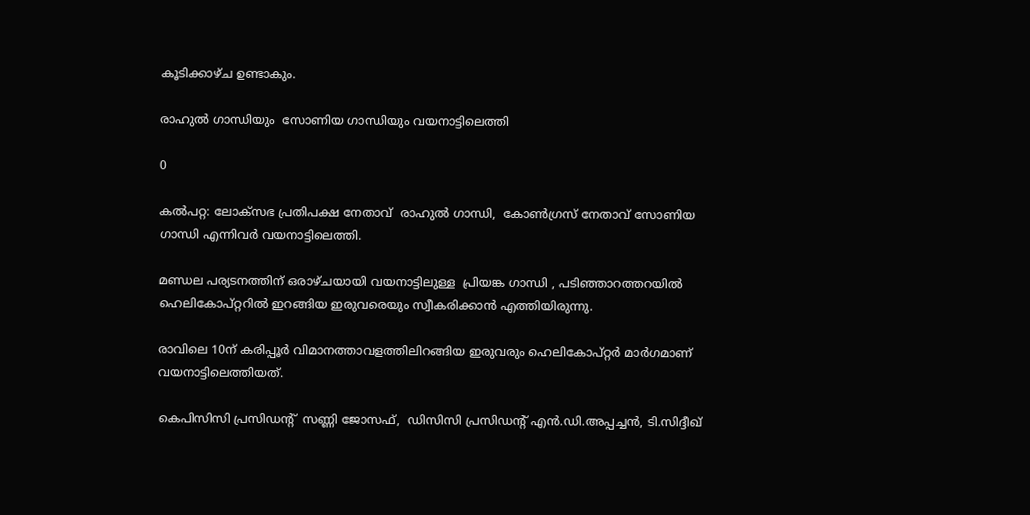കൂടിക്കാഴ്ച ഉണ്ടാകും.

രാഹുൽ ഗാന്ധിയും  സോണിയ ഗാന്ധിയും വയനാട്ടിലെത്തി

0

കൽപറ്റ: ലോക്സഭ പ്രതിപക്ഷ നേതാവ്  രാഹുൽ ഗാന്ധി,  കോൺഗ്രസ് നേതാവ് സോണിയ ഗാന്ധി എന്നിവർ വയനാട്ടിലെത്തി.

മണ്ഡല പര്യടനത്തിന് ഒരാഴ്ചയായി വയനാട്ടിലുള്ള  പ്രിയങ്ക ഗാന്ധി , പടിഞ്ഞാറത്തറയിൽ ഹെലികോപ്റ്ററിൽ ഇറങ്ങിയ ഇരുവരെയും സ്വീകരിക്കാൻ എത്തിയിരുന്നു.

രാവിലെ 10ന് കരിപ്പൂർ വിമാനത്താവളത്തിലിറങ്ങിയ ഇരുവരും ഹെലികോപ്റ്റർ മാർഗമാണ് വയനാട്ടിലെത്തിയത്.

കെപിസിസി പ്രസിഡന്റ്  സണ്ണി ജോസഫ്,  ഡിസിസി പ്രസിഡന്റ് എൻ.ഡി.അപ്പച്ചൻ, ടി.സിദ്ദീഖ്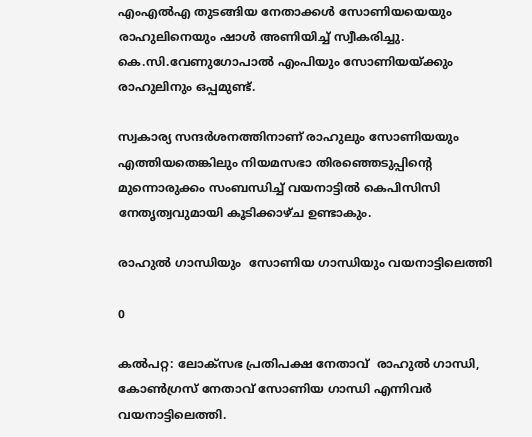എംഎൽഎ തുടങ്ങിയ നേതാക്കൾ സോണിയയെയും രാഹുലിനെയും ഷാൾ അണിയിച്ച് സ്വീകരിച്ചു. കെ.സി.വേണുഗോപാൽ എംപിയും സോണിയയ്ക്കും രാഹുലിനും ഒപ്പമുണ്ട്.

സ്വകാര്യ സന്ദർശനത്തിനാണ് രാഹുലും സോണിയയും എത്തിയതെങ്കിലും നിയമസഭാ തിരഞ്ഞെടുപ്പിന്റെ മുന്നൊരുക്കം സംബന്ധിച്ച് വയനാട്ടിൽ കെപിസിസി നേതൃത്വവുമായി കൂടിക്കാഴ്ച ഉണ്ടാകും.

രാഹുൽ ഗാന്ധിയും  സോണിയ ഗാന്ധിയും വയനാട്ടിലെത്തി

0

കൽപറ്റ: ലോക്സഭ പ്രതിപക്ഷ നേതാവ്  രാഹുൽ ഗാന്ധി,  കോൺഗ്രസ് നേതാവ് സോണിയ ഗാന്ധി എന്നിവർ വയനാട്ടിലെത്തി.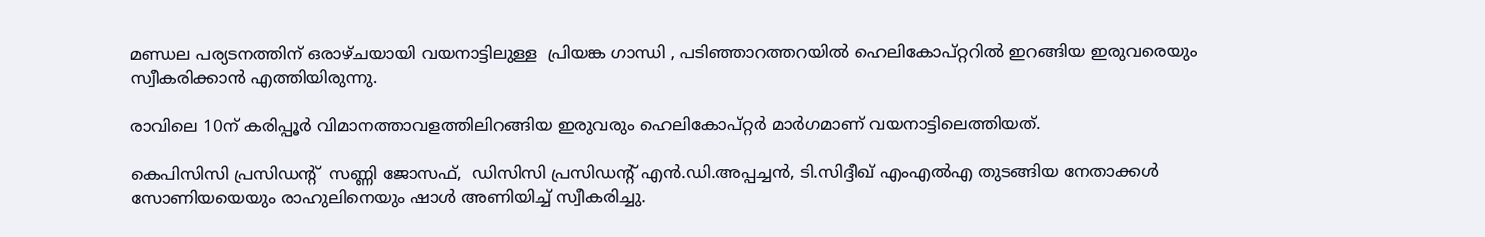മണ്ഡല പര്യടനത്തിന് ഒരാഴ്ചയായി വയനാട്ടിലുള്ള  പ്രിയങ്ക ഗാന്ധി , പടിഞ്ഞാറത്തറയിൽ ഹെലികോപ്റ്ററിൽ ഇറങ്ങിയ ഇരുവരെയും സ്വീകരിക്കാൻ എത്തിയിരുന്നു.

രാവിലെ 10ന് കരിപ്പൂർ വിമാനത്താവളത്തിലിറങ്ങിയ ഇരുവരും ഹെലികോപ്റ്റർ മാർഗമാണ് വയനാട്ടിലെത്തിയത്.

കെപിസിസി പ്രസിഡന്റ്  സണ്ണി ജോസഫ്,  ഡിസിസി പ്രസിഡന്റ് എൻ.ഡി.അപ്പച്ചൻ, ടി.സിദ്ദീഖ് എംഎൽഎ തുടങ്ങിയ നേതാക്കൾ സോണിയയെയും രാഹുലിനെയും ഷാൾ അണിയിച്ച് സ്വീകരിച്ചു.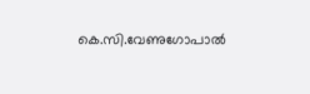കെ.സി.വേണുഗോപാൽ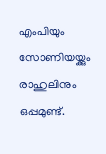എംപിയും സോണിയയ്ക്കും രാഹുലിനും ഒപ്പമുണ്ട്.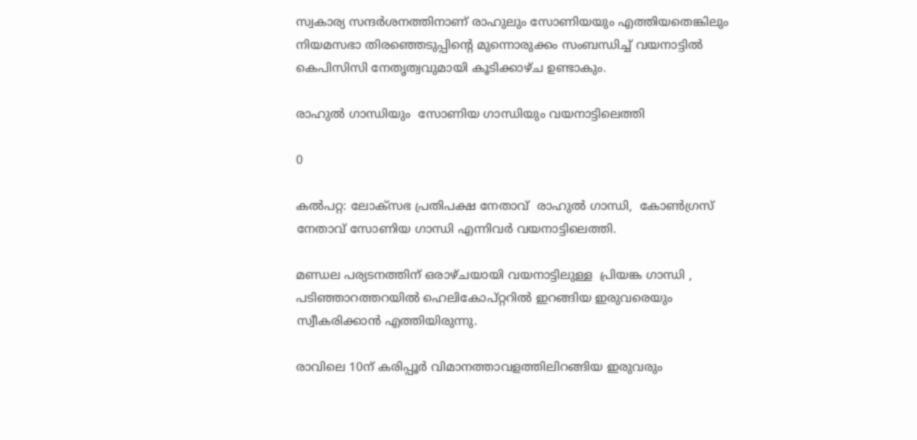സ്വകാര്യ സന്ദർശനത്തിനാണ് രാഹുലും സോണിയയും എത്തിയതെങ്കിലും നിയമസഭാ തിരഞ്ഞെടുപ്പിന്റെ മുന്നൊരുക്കം സംബന്ധിച്ച് വയനാട്ടിൽ കെപിസിസി നേതൃത്വവുമായി കൂടിക്കാഴ്ച ഉണ്ടാകും.

രാഹുൽ ഗാന്ധിയും  സോണിയ ഗാന്ധിയും വയനാട്ടിലെത്തി

0

കൽപറ്റ: ലോക്സഭ പ്രതിപക്ഷ നേതാവ്  രാഹുൽ ഗാന്ധി,  കോൺഗ്രസ് നേതാവ് സോണിയ ഗാന്ധി എന്നിവർ വയനാട്ടിലെത്തി.

മണ്ഡല പര്യടനത്തിന് ഒരാഴ്ചയായി വയനാട്ടിലുള്ള  പ്രിയങ്ക ഗാന്ധി , പടിഞ്ഞാറത്തറയിൽ ഹെലികോപ്റ്ററിൽ ഇറങ്ങിയ ഇരുവരെയും സ്വീകരിക്കാൻ എത്തിയിരുന്നു.

രാവിലെ 10ന് കരിപ്പൂർ വിമാനത്താവളത്തിലിറങ്ങിയ ഇരുവരും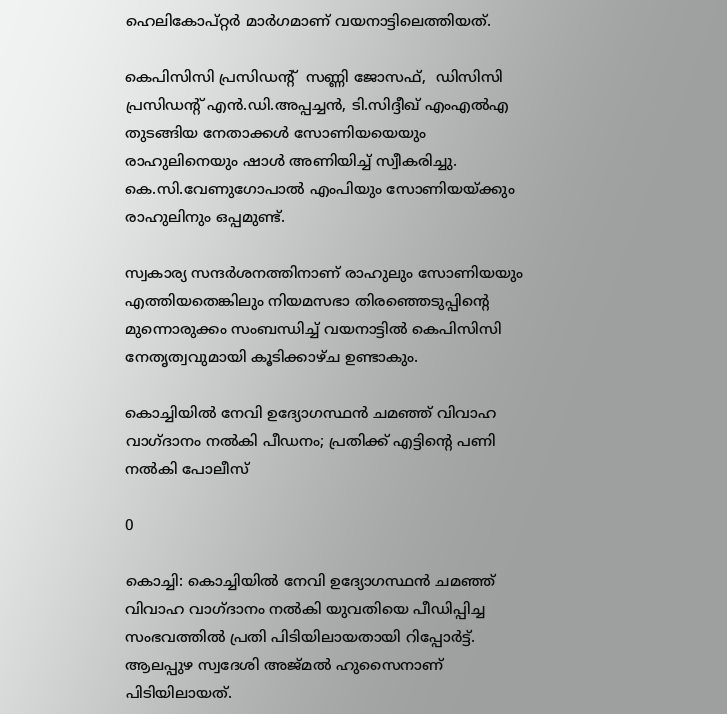ഹെലികോപ്റ്റർ മാർഗമാണ് വയനാട്ടിലെത്തിയത്.

കെപിസിസി പ്രസിഡന്റ്  സണ്ണി ജോസഫ്,  ഡിസിസി പ്രസിഡന്റ് എൻ.ഡി.അപ്പച്ചൻ, ടി.സിദ്ദീഖ് എംഎൽഎ തുടങ്ങിയ നേതാക്കൾ സോണിയയെയും രാഹുലിനെയും ഷാൾ അണിയിച്ച് സ്വീകരിച്ചു. കെ.സി.വേണുഗോപാൽ എംപിയും സോണിയയ്ക്കും രാഹുലിനും ഒപ്പമുണ്ട്.

സ്വകാര്യ സന്ദർശനത്തിനാണ് രാഹുലും സോണിയയും എത്തിയതെങ്കിലും നിയമസഭാ തിരഞ്ഞെടുപ്പിന്റെ മുന്നൊരുക്കം സംബന്ധിച്ച് വയനാട്ടിൽ കെപിസിസി നേതൃത്വവുമായി കൂടിക്കാഴ്ച ഉണ്ടാകും.

കൊച്ചിയില്‍ നേവി ഉദ്യോഗസ്ഥൻ ചമഞ്ഞ് വിവാഹ വാഗ്ദാനം നൽകി പീഡനം; പ്രതിക്ക് എട്ടിന്റെ പണി നൽകി പോലീസ്

0

കൊച്ചി: കൊച്ചിയില്‍ നേവി ഉദ്യോഗസ്ഥന്‍ ചമഞ്ഞ് വിവാഹ വാഗ്ദാനം നല്‍കി യുവതിയെ പീഡിപ്പിച്ച സംഭവത്തില്‍ പ്രതി പിടിയിലായതായി റിപ്പോർട്ട്. ആലപ്പുഴ സ്വദേശി അജ്മല്‍ ഹുസൈനാണ് പിടിയിലായത്.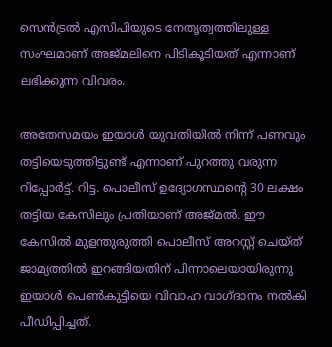സെന്‍ട്രല്‍ എസിപിയുടെ നേതൃത്വത്തിലുള്ള സംഘമാണ് അജ്മലിനെ പിടികൂടിയത് എന്നാണ് ലഭിക്കുന്ന വിവരം.

അതേസമയം ഇയാൾ യുവതിയില്‍ നിന്ന് പണവും തട്ടിയെടുത്തിട്ടുണ്ട് എന്നാണ് പുറത്തു വരുന്ന റിപ്പോർട്ട്. റിട്ട. പൊലീസ് ഉദ്യോഗസ്ഥന്റെ 30 ലക്ഷം തട്ടിയ കേസിലും പ്രതിയാണ് അജ്മല്‍. ഈ കേസില്‍ മുളന്തുരുത്തി പൊലീസ് അറസ്റ്റ് ചെയ്ത് ജാമ്യത്തില്‍ ഇറങ്ങിയതിന് പിന്നാലെയായിരുന്നു ഇയാള്‍ പെണ്‍കുട്ടിയെ വിവാഹ വാഗ്ദാനം നല്‍കി പീഡിപ്പിച്ചത്.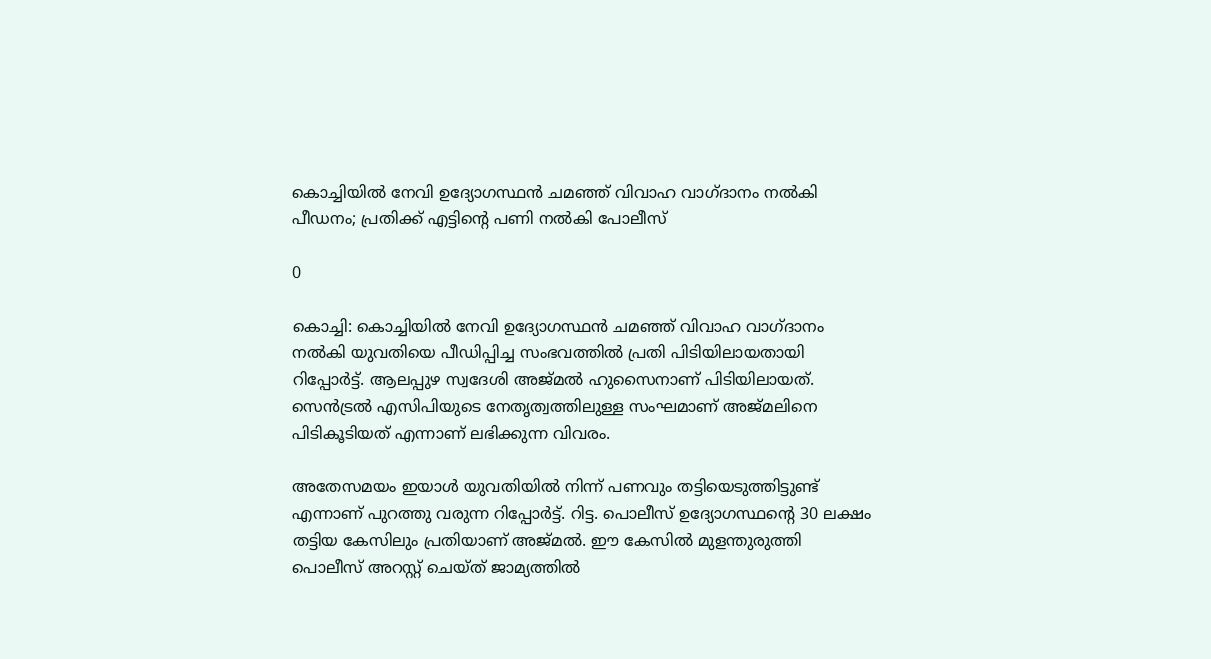കൊച്ചിയില്‍ നേവി ഉദ്യോഗസ്ഥൻ ചമഞ്ഞ് വിവാഹ വാഗ്ദാനം നൽകി പീഡനം; പ്രതിക്ക് എട്ടിന്റെ പണി നൽകി പോലീസ്

0

കൊച്ചി: കൊച്ചിയില്‍ നേവി ഉദ്യോഗസ്ഥന്‍ ചമഞ്ഞ് വിവാഹ വാഗ്ദാനം നല്‍കി യുവതിയെ പീഡിപ്പിച്ച സംഭവത്തില്‍ പ്രതി പിടിയിലായതായി റിപ്പോർട്ട്. ആലപ്പുഴ സ്വദേശി അജ്മല്‍ ഹുസൈനാണ് പിടിയിലായത്. സെന്‍ട്രല്‍ എസിപിയുടെ നേതൃത്വത്തിലുള്ള സംഘമാണ് അജ്മലിനെ പിടികൂടിയത് എന്നാണ് ലഭിക്കുന്ന വിവരം.

അതേസമയം ഇയാൾ യുവതിയില്‍ നിന്ന് പണവും തട്ടിയെടുത്തിട്ടുണ്ട് എന്നാണ് പുറത്തു വരുന്ന റിപ്പോർട്ട്. റിട്ട. പൊലീസ് ഉദ്യോഗസ്ഥന്റെ 30 ലക്ഷം തട്ടിയ കേസിലും പ്രതിയാണ് അജ്മല്‍. ഈ കേസില്‍ മുളന്തുരുത്തി പൊലീസ് അറസ്റ്റ് ചെയ്ത് ജാമ്യത്തില്‍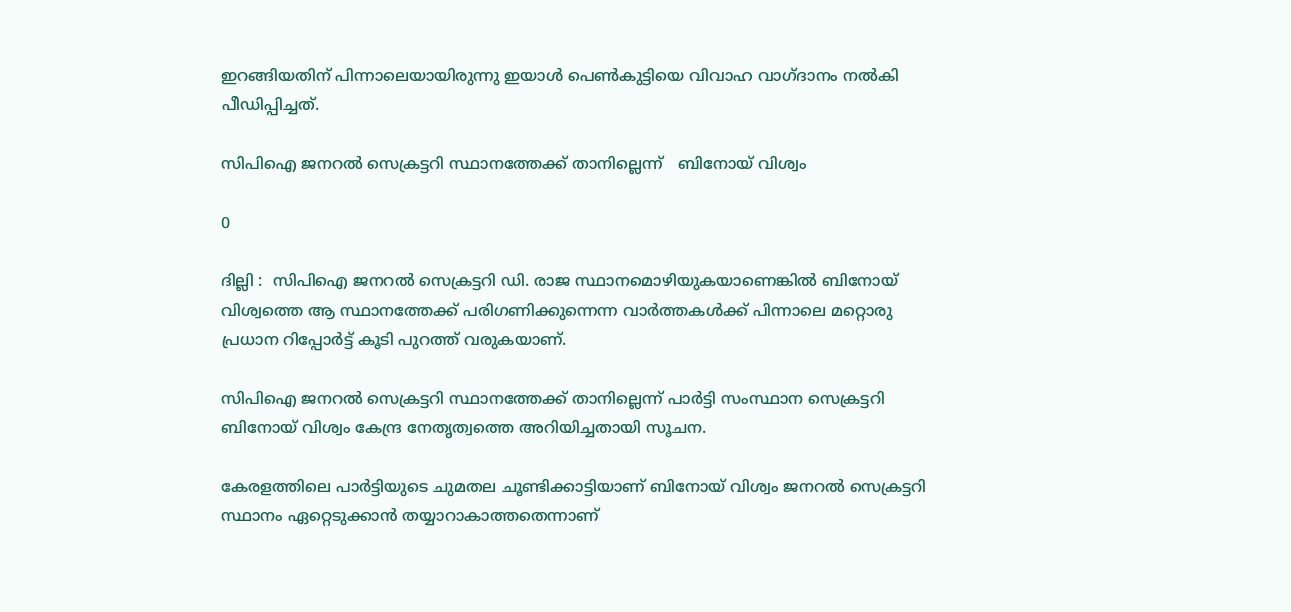ഇറങ്ങിയതിന് പിന്നാലെയായിരുന്നു ഇയാള്‍ പെണ്‍കുട്ടിയെ വിവാഹ വാഗ്ദാനം നല്‍കി പീഡിപ്പിച്ചത്.

സിപിഐ ജനറൽ സെക്രട്ടറി സ്ഥാനത്തേക്ക് താനില്ലെന്ന്   ബിനോയ് വിശ്വം

0

ദില്ലി :  സിപിഐ ജനറൽ സെക്രട്ടറി ഡി. രാജ സ്ഥാനമൊഴിയുകയാണെങ്കിൽ ബിനോയ് വിശ്വത്തെ ആ സ്ഥാനത്തേക്ക് പരിഗണിക്കുന്നെന്ന വാർത്തകൾക്ക് പിന്നാലെ മറ്റൊരു പ്രധാന റിപ്പോർട്ട് കൂടി പുറത്ത് വരുകയാണ്.

സിപിഐ ജനറൽ സെക്രട്ടറി സ്ഥാനത്തേക്ക് താനില്ലെന്ന് പാർട്ടി സംസ്ഥാന സെക്രട്ടറി ബിനോയ് വിശ്വം കേന്ദ്ര നേതൃത്വത്തെ അറിയിച്ചതായി സൂചന.

കേരളത്തിലെ പാർട്ടിയുടെ ചുമതല ചൂണ്ടിക്കാട്ടിയാണ് ബിനോയ് വിശ്വം ജനറൽ സെക്രട്ടറി സ്ഥാനം ഏറ്റെടുക്കാൻ തയ്യാറാകാത്തതെന്നാണ്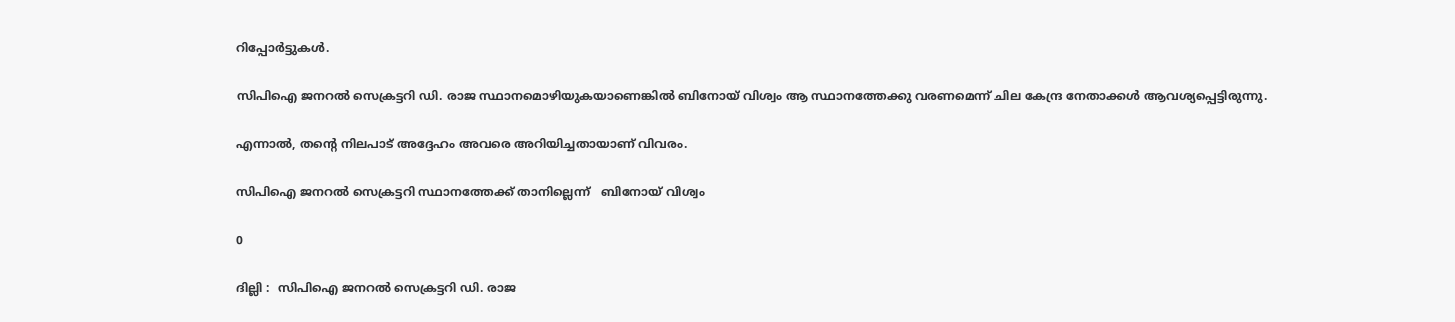റിപ്പോർട്ടുകൾ.

സിപിഐ ജനറൽ സെക്രട്ടറി ഡി. രാജ സ്ഥാനമൊഴിയുകയാണെങ്കിൽ ബിനോയ് വിശ്വം ആ സ്ഥാനത്തേക്കു വരണമെന്ന് ചില കേന്ദ്ര നേതാക്കൾ ആവശ്യപ്പെട്ടിരുന്നു.

എന്നാൽ, തന്റെ നിലപാട് അദ്ദേഹം അവരെ അറിയിച്ചതായാണ് വിവരം.

സിപിഐ ജനറൽ സെക്രട്ടറി സ്ഥാനത്തേക്ക് താനില്ലെന്ന്   ബിനോയ് വിശ്വം

0

ദില്ലി :  സിപിഐ ജനറൽ സെക്രട്ടറി ഡി. രാജ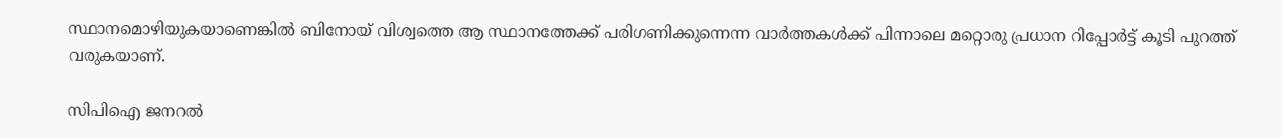സ്ഥാനമൊഴിയുകയാണെങ്കിൽ ബിനോയ് വിശ്വത്തെ ആ സ്ഥാനത്തേക്ക് പരിഗണിക്കുന്നെന്ന വാർത്തകൾക്ക് പിന്നാലെ മറ്റൊരു പ്രധാന റിപ്പോർട്ട് കൂടി പുറത്ത് വരുകയാണ്.

സിപിഐ ജനറൽ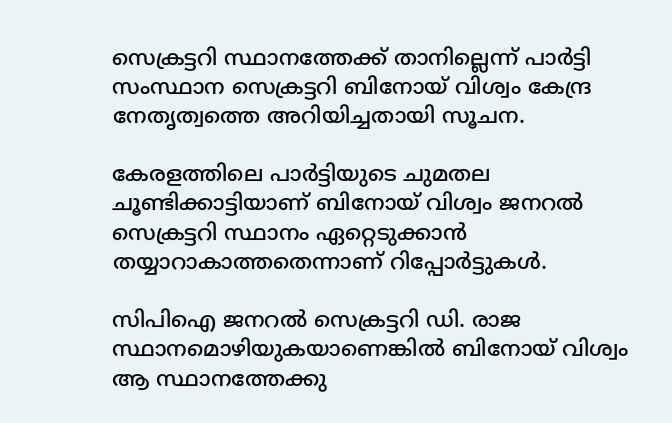സെക്രട്ടറി സ്ഥാനത്തേക്ക് താനില്ലെന്ന് പാർട്ടി സംസ്ഥാന സെക്രട്ടറി ബിനോയ് വിശ്വം കേന്ദ്ര നേതൃത്വത്തെ അറിയിച്ചതായി സൂചന.

കേരളത്തിലെ പാർട്ടിയുടെ ചുമതല ചൂണ്ടിക്കാട്ടിയാണ് ബിനോയ് വിശ്വം ജനറൽ സെക്രട്ടറി സ്ഥാനം ഏറ്റെടുക്കാൻ തയ്യാറാകാത്തതെന്നാണ് റിപ്പോർട്ടുകൾ.

സിപിഐ ജനറൽ സെക്രട്ടറി ഡി. രാജ സ്ഥാനമൊഴിയുകയാണെങ്കിൽ ബിനോയ് വിശ്വം ആ സ്ഥാനത്തേക്കു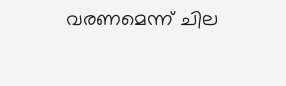വരണമെന്ന് ചില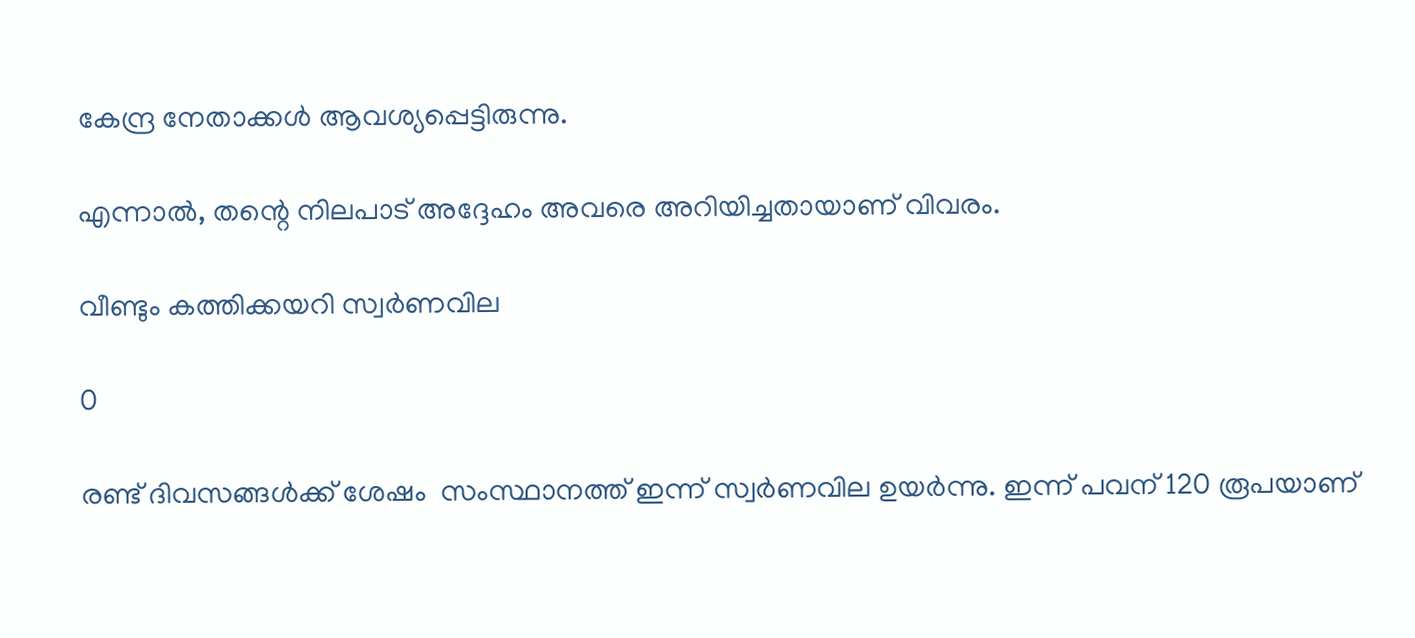കേന്ദ്ര നേതാക്കൾ ആവശ്യപ്പെട്ടിരുന്നു.

എന്നാൽ, തന്റെ നിലപാട് അദ്ദേഹം അവരെ അറിയിച്ചതായാണ് വിവരം.

വീണ്ടും കത്തിക്കയറി സ്വർണവില

0

രണ്ട് ദിവസങ്ങൾക്ക് ശേഷം  സംസ്ഥാനത്ത് ഇന്ന് സ്വർണവില ഉയർന്നു. ഇന്ന് പവന് 120 രൂപയാണ്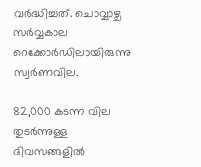വർദ്ധിച്ചത്. ചൊവ്വാഴ്ച സർവ്വകാല റെക്കോർഡിലായിരുന്നു സ്വർണവില.

82,000 കടന്ന വില തുടർന്നുള്ള ദിവസങ്ങളിൽ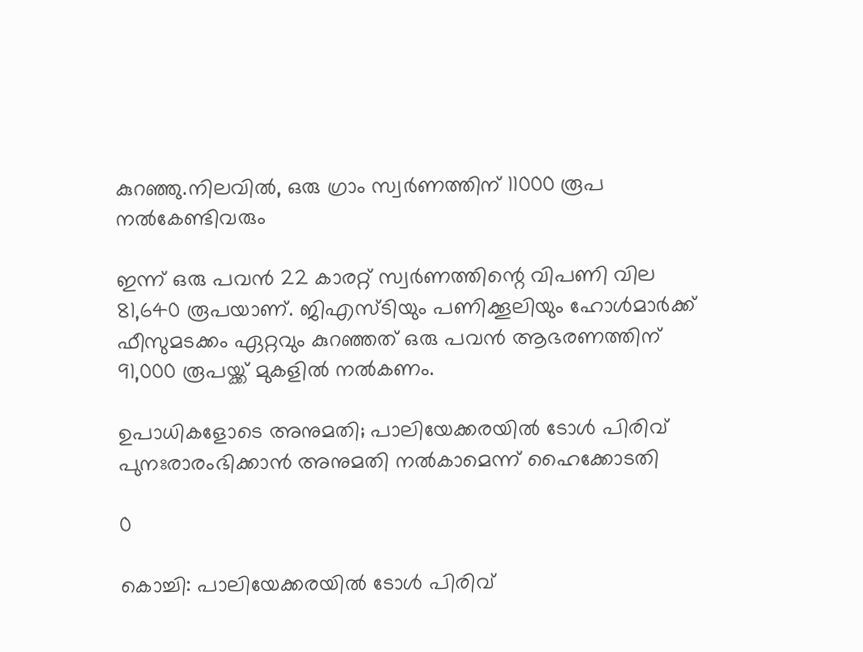കുറഞ്ഞു.നിലവിൽ, ഒരു ഗ്രാം സ്വർണത്തിന് 11000 രൂപ നൽകേണ്ടിവരും

ഇന്ന് ഒരു പവൻ 22 കാരറ്റ് സ്വർണത്തിന്റെ വിപണി വില 81,640 രൂപയാണ്. ജിഎസ്ടിയും പണിക്കൂലിയും ഹോൾമാർക്ക് ഫീസുമടക്കം ഏറ്റവും കുറഞ്ഞത് ഒരു പവൻ ആഭരണത്തിന് 91,000 രൂപയ്ക്ക് മുകളിൽ നൽകണം.

ഉപാധികളോടെ അനുമതി; പാലിയേക്കരയില്‍ ടോള്‍ പിരിവ് പുനഃരാരംഭിക്കാന്‍ അനുമതി നല്‍കാമെന്ന് ഹൈക്കോടതി

0

കൊച്ചി: പാലിയേക്കരയില്‍ ടോള്‍ പിരിവ്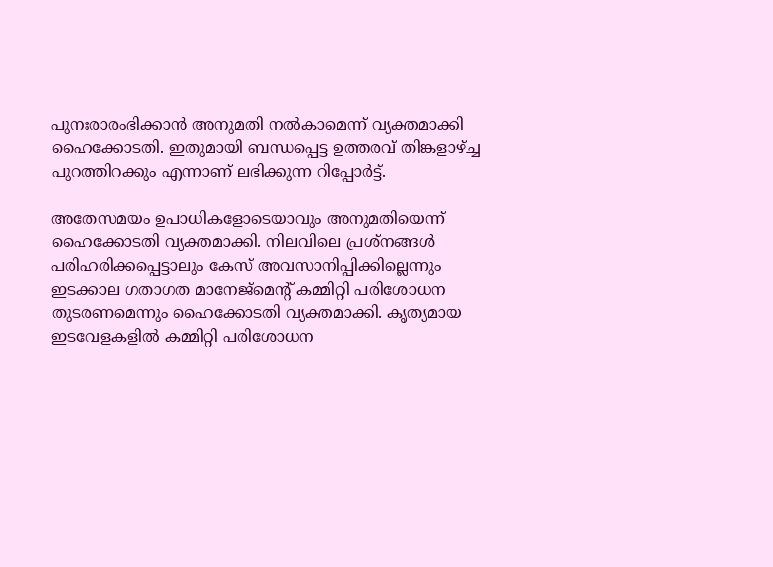പുനഃരാരംഭിക്കാന്‍ അനുമതി നല്‍കാമെന്ന് വ്യക്തമാക്കി ഹൈക്കോടതി. ഇതുമായി ബന്ധപ്പെട്ട ഉത്തരവ് തിങ്കളാഴ്ച്ച പുറത്തിറക്കും എന്നാണ് ലഭിക്കുന്ന റിപ്പോർട്ട്.

അതേസമയം ഉപാധികളോടെയാവും അനുമതിയെന്ന് ഹൈക്കോടതി വ്യക്തമാക്കി. നിലവിലെ പ്രശ്‌നങ്ങള്‍ പരിഹരിക്കപ്പെട്ടാലും കേസ് അവസാനിപ്പിക്കില്ലെന്നും ഇടക്കാല ഗതാഗത മാനേജ്‌മെന്റ് കമ്മിറ്റി പരിശോധന തുടരണമെന്നും ഹൈക്കോടതി വ്യക്തമാക്കി. കൃത്യമായ ഇടവേളകളില്‍ കമ്മിറ്റി പരിശോധന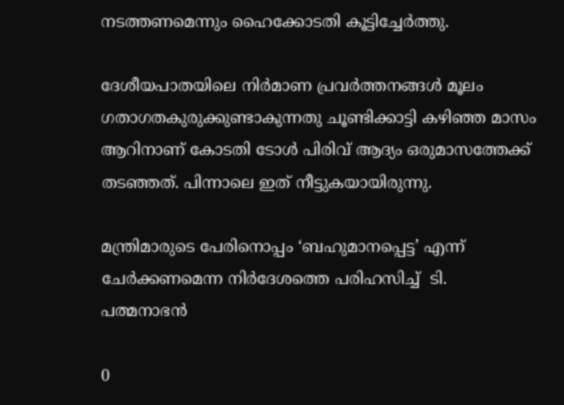നടത്തണമെന്നും ഹൈക്കോടതി കൂട്ടിച്ചേർത്തു.

ദേശീയപാതയിലെ നിര്‍മാണ പ്രവര്‍ത്തനങ്ങള്‍ മൂലം ഗതാഗതകുരുക്കുണ്ടാകുന്നതു ചൂണ്ടിക്കാട്ടി കഴിഞ്ഞ മാസം ആറിനാണ് കോടതി ടോള്‍ പിരിവ് ആദ്യം ഒരുമാസത്തേക്ക് തടഞ്ഞത്. പിന്നാലെ ഇത് നീട്ടുകയായിരുന്നു.

മന്ത്രിമാരുടെ പേരിനൊപ്പം ‘ബഹുമാനപ്പെട്ട’ എന്ന് ചേർക്കണമെന്ന നിർദേശത്തെ പരിഹസിച്ച്  ടി. പത്മനാഭൻ

0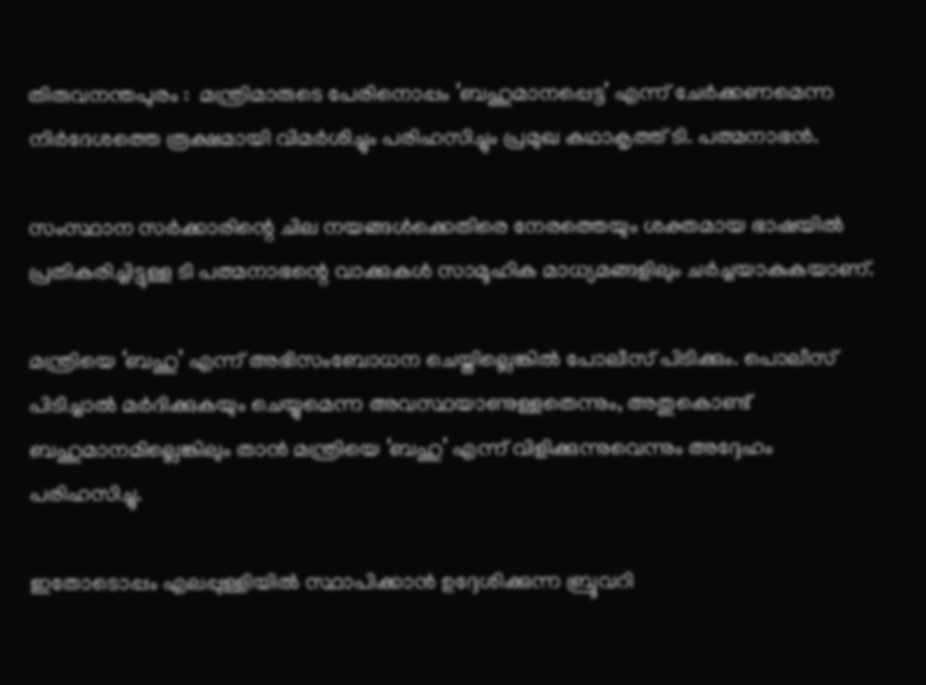തിരുവനന്തപുരം :  മന്ത്രിമാരുടെ പേരിനൊപ്പം ‘ബഹുമാനപ്പെട്ട’ എന്ന് ചേർക്കണമെന്ന നിർദേശത്തെ രൂക്ഷമായി വിമർശിച്ചും പരിഹസിച്ചും പ്രമുഖ കഥാകൃത്ത് ടി. പത്മനാഭൻ.

സംസ്ഥാന സർക്കാരിന്റെ ചില നയങ്ങൾക്കെതിരെ നേരത്തെയും ശക്തമായ ഭാഷയിൽ പ്രതികരിച്ചിട്ടുള്ള ടി പത്മനാഭന്റെ വാക്കുകൾ സാമൂഹിക മാധ്യമങ്ങളിലും ചർച്ചയാകുകയാണ്.

മന്ത്രിയെ ‘ബഹു’ എന്ന് അഭിസംബോധന ചെയ്തില്ലെങ്കിൽ പോലീസ് പിടിക്കും. പൊലീസ് പിടിച്ചാൽ മർദിക്കുകയും ചെയ്യുമെന്ന അവസ്ഥയാണുള്ളതെന്നും, അതുകൊണ്ട് ബഹുമാനമില്ലെങ്കിലും താൻ മന്ത്രിയെ ‘ബഹു’ എന്ന് വിളിക്കുന്നുവെന്നും അദ്ദേഹം പരിഹസിച്ചു.

ഇതോടൊപ്പം എലപ്പുള്ളിയിൽ സ്ഥാപിക്കാൻ ഉദ്ദേശിക്കുന്ന ബ്രൂവറി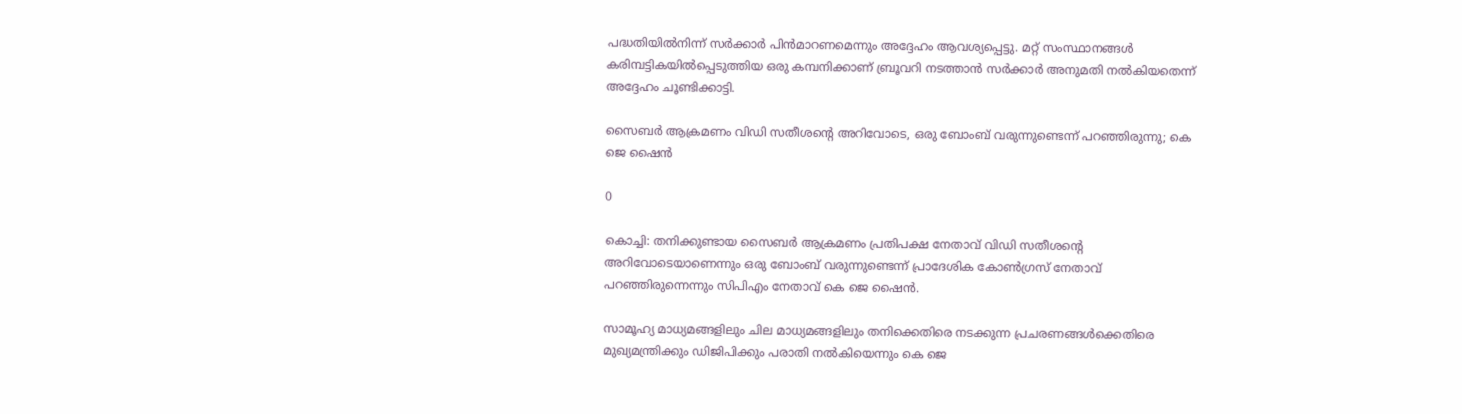പദ്ധതിയിൽനിന്ന് സർക്കാർ പിൻമാറണമെന്നും അദ്ദേഹം ആവശ്യപ്പെട്ടു. മറ്റ് സംസ്ഥാനങ്ങൾ കരിമ്പട്ടികയിൽപ്പെടുത്തിയ ഒരു കമ്പനിക്കാണ് ബ്രൂവറി നടത്താൻ സർക്കാർ അനുമതി നൽകിയതെന്ന് അദ്ദേഹം ചൂണ്ടിക്കാട്ടി.

സൈബർ ആക്രമണം വിഡി സതീശന്റെ അറിവോടെ, ഒരു ബോംബ് വരുന്നുണ്ടെന്ന് പറഞ്ഞിരുന്നു; കെ ജെ ഷൈൻ

0

കൊച്ചി: തനിക്കുണ്ടായ സൈബർ ആക്രമണം പ്രതിപക്ഷ നേതാവ് വിഡി സതീശന്റെ അറിവോടെയാണെന്നും ഒരു ബോംബ് വരുന്നുണ്ടെന്ന് പ്രാദേശിക കോൺഗ്രസ് നേതാവ് പറഞ്ഞിരുന്നെന്നും സിപിഎം നേതാവ് കെ ജെ ഷൈൻ.

സാമൂഹ്യ മാധ്യമങ്ങളിലും ചില മാധ്യമങ്ങളിലും തനിക്കെതിരെ നടക്കുന്ന പ്രചരണങ്ങൾക്കെതിരെ മുഖ്യമന്ത്രിക്കും ഡിജിപിക്കും പരാതി നൽകിയെന്നും കെ ജെ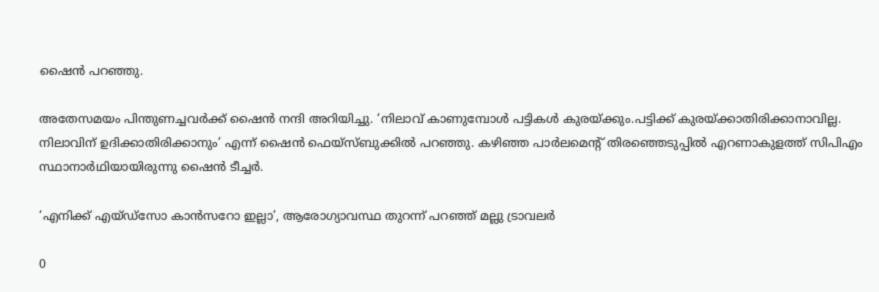ഷൈൻ പറഞ്ഞു.

അതേസമയം പിന്തുണച്ചവർക്ക് ഷൈൻ നന്ദി അറിയിച്ചു. ‘നിലാവ് കാണുമ്പോൾ പട്ടികൾ കുരയ്ക്കും.പട്ടിക്ക് കുരയ്ക്കാതിരിക്കാനാവില്ല. നിലാവിന് ഉദിക്കാതിരിക്കാനും’ എന്ന് ഷൈൻ ഫെയ്സ്ബുക്കില്‍ പറഞ്ഞു. കഴിഞ്ഞ പാർലമെൻ്റ് തിരഞ്ഞെടുപ്പിൽ എറണാകുളത്ത് സിപിഎം സ്ഥാനാർഥിയായിരുന്നു ഷൈൻ ടീച്ചർ.

‘എനിക്ക് എയ്ഡ്സോ കാൻസറോ ഇല്ലാ’, ആരോഗ്യാവസ്ഥ തുറന്ന് പറഞ്ഞ് മല്ലു ട്രാവലർ

0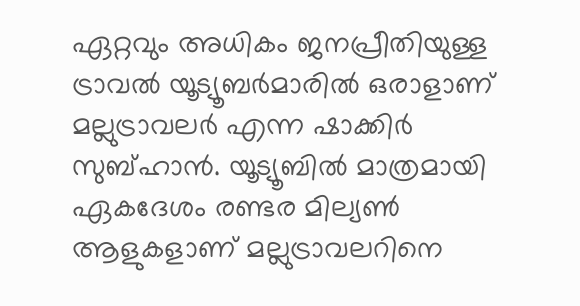ഏറ്റവും അധികം ജനപ്രീതിയുള്ള ട്രാവൽ യൂട്യൂബർമാരില്‍ ഒരാളാണ് മല്ലുട്രാവലർ എന്ന ഷാക്കിർ സുബ്ഹാൻ. യൂട്യൂബിൽ മാത്രമായി ഏകദേശം രണ്ടര മില്യൺ ആളുകളാണ് മല്ലുട്രാവലറിനെ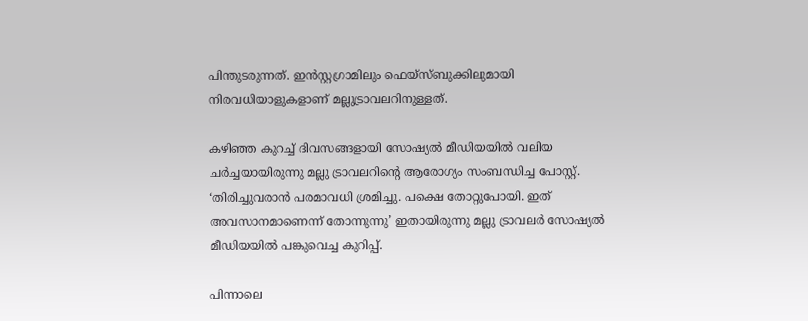പിന്തുടരുന്നത്. ഇൻസ്റ്റഗ്രാമിലും ഫെയ്സ്ബുക്കിലുമായി നിരവധിയാളുകളാണ് മല്ലുട്രാവലറിനുള്ളത്.

കഴിഞ്ഞ കുറച്ച് ദിവസങ്ങളായി സോഷ്യൽ മീഡിയയിൽ വലിയ ചർച്ചയായിരുന്നു മല്ലു ട്രാവലറിന്‍റെ ആരോഗ്യം സംബന്ധിച്ച പോസ്റ്റ്. ‘തിരിച്ചുവരാന്‍ പരമാവധി ശ്രമിച്ചു. പക്ഷെ തോറ്റുപോയി. ഇത് അവസാനമാണെന്ന് തോന്നുന്നു’ ഇതായിരുന്നു മല്ലു ട്രാവലർ സോഷ്യൽ മീഡിയയിൽ പങ്കുവെച്ച കുറിപ്പ്.

പിന്നാലെ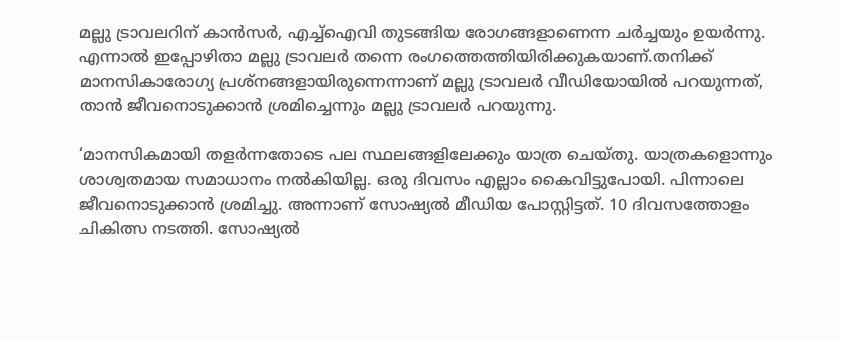മല്ലു ട്രാവലറിന് കാൻസർ, എച്ച്ഐവി തുടങ്ങിയ രോഗങ്ങളാണെന്ന ചർച്ചയും ഉയർന്നു. എന്നാൽ ഇപ്പോഴിതാ മല്ലു ട്രാവലർ തന്നെ രംഗത്തെത്തിയിരിക്കുകയാണ്.തനിക്ക് മാനസികാരോഗ്യ പ്രശ്നങ്ങളായിരുന്നെന്നാണ് മല്ലു ട്രാവലർ വീഡിയോയിൽ പറയുന്നത്, താന്‍ ജീവനൊടുക്കാന്‍ ശ്രമിച്ചെന്നും മല്ലു ട്രാവലര്‍ പറയുന്നു.

‘മാനസികമായി തളർന്നതോടെ പല സ്ഥലങ്ങളിലേക്കും യാത്ര ചെയ്തു. യാത്രകളൊന്നും ശാശ്വതമായ സമാധാനം നൽകിയില്ല. ഒരു ദിവസം എല്ലാം കൈവിട്ടുപോയി. പിന്നാലെ ജീവനൊടുക്കാൻ ശ്രമിച്ചു. അന്നാണ് സോഷ്യൽ മീഡിയ പോസ്റ്റിട്ടത്. 10 ദിവസത്തോളം ചികിത്സ നടത്തി. സോഷ്യൽ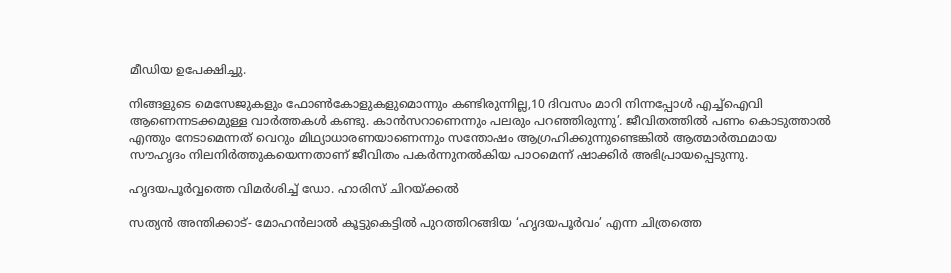മീഡിയ ഉപേക്ഷിച്ചു.

നിങ്ങളുടെ മെസേജുകളും ഫോൺകോളുകളുമൊന്നും കണ്ടിരുന്നില്ല,10 ദിവസം മാറി നിന്നപ്പോൾ എച്ച്ഐവി ആണെന്നടക്കമുള്ള വാർത്തകൾ കണ്ടു. കാൻസറാണെന്നും പലരും പറഞ്ഞിരുന്നു’. ജീവിതത്തിൽ പണം കൊടുത്താൽ എന്തും നേടാമെന്നത് വെറും മിഥ്യാധാരണയാണെന്നും സന്തോഷം ആഗ്രഹിക്കുന്നുണ്ടെങ്കിൽ ആത്മാർത്ഥമായ സൗഹൃദം നിലനിർത്തുകയെന്നതാണ് ജീവിതം പകർന്നുനൽകിയ പാഠമെന്ന് ഷാക്കിർ അഭിപ്രായപ്പെടുന്നു.

ഹൃദയപൂർവ്വത്തെ വിമർശിച്ച് ഡോ. ഹാരിസ് ചിറയ്ക്കൽ

സത്യൻ അന്തിക്കാട്- മോഹൻലാൽ കൂട്ടുകെട്ടിൽ പുറത്തിറങ്ങിയ ‘ഹൃദയപൂർവം’ എന്ന ചിത്രത്തെ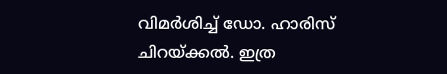വിമർശിച്ച് ഡോ. ഹാരിസ് ചിറയ്ക്കൽ. ഇത്ര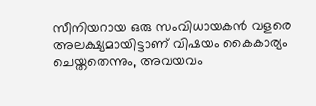സീനിയറായ ഒരു സംവിധായകൻ വളരെ അലക്ഷ്യമായിട്ടാണ് വിഷയം കൈകാര്യം ചെയ്തതെന്നും, അവയവം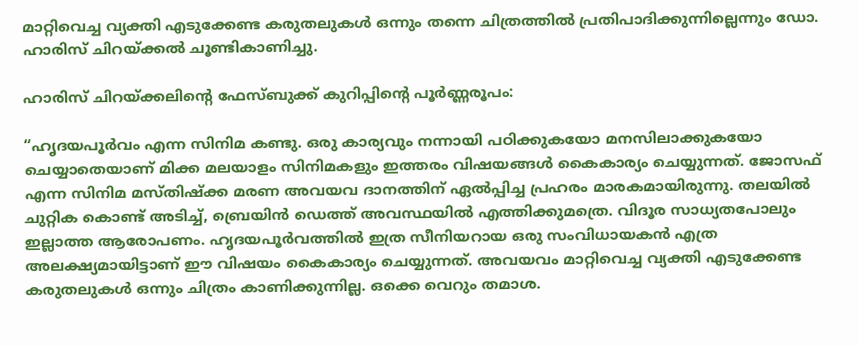മാറ്റിവെച്ച വ്യക്തി എടുക്കേണ്ട കരുതലുകൾ ഒന്നും തന്നെ ചിത്രത്തിൽ പ്രതിപാദിക്കുന്നില്ലെന്നും ഡോ. ഹാരിസ് ചിറയ്ക്കൽ ചൂണ്ടികാണിച്ചു.

ഹാരിസ് ചിറയ്ക്കലിന്റെ ഫേസ്‌ബുക്ക് കുറിപ്പിന്റെ പൂർണ്ണരൂപം:

“ഹൃദയപൂർവം എന്ന സിനിമ കണ്ടു. ഒരു കാര്യവും നന്നായി പഠിക്കുകയോ മനസിലാക്കുകയോ ചെയ്യാതെയാണ് മിക്ക മലയാളം സിനിമകളും ഇത്തരം വിഷയങ്ങൾ കൈകാര്യം ചെയ്യുന്നത്. ജോസഫ് എന്ന സിനിമ മസ്തിഷ്ക്ക മരണ അവയവ ദാനത്തിന് ഏൽപ്പിച്ച പ്രഹരം മാരകമായിരുന്നു. തലയിൽ ചുറ്റിക കൊണ്ട് അടിച്ച്, ബ്രെയിൻ ഡെത്ത് അവസ്ഥയിൽ എത്തിക്കുമത്രെ. വിദൂര സാധ്യതപോലും ഇല്ലാത്ത ആരോപണം. ഹൃദയപൂർവത്തിൽ ഇത്ര സീനിയറായ ഒരു സംവിധായകൻ എത്ര അലക്ഷ്യമായിട്ടാണ് ഈ വിഷയം കൈകാര്യം ചെയ്യുന്നത്. അവയവം മാറ്റിവെച്ച വ്യക്തി എടുക്കേണ്ട കരുതലുകൾ ഒന്നും ചിത്രം കാണിക്കുന്നില്ല. ഒക്കെ വെറും തമാശ.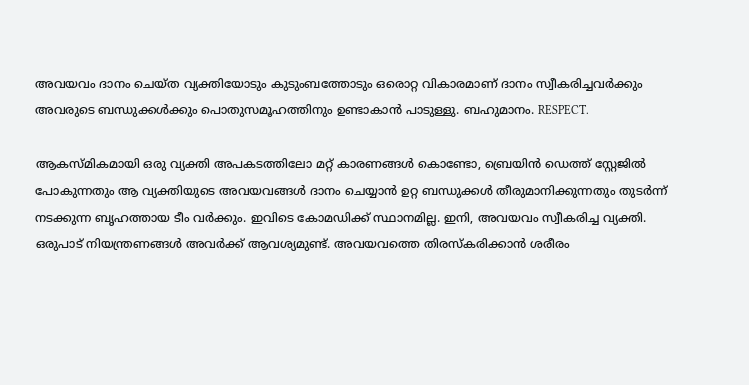അവയവം ദാനം ചെയ്ത വ്യക്തിയോടും കുടുംബത്തോടും ഒരൊറ്റ വികാരമാണ് ദാനം സ്വീകരിച്ചവർക്കും അവരുടെ ബന്ധുക്കൾക്കും പൊതുസമൂഹത്തിനും ഉണ്ടാകാൻ പാടുള്ളു. ബഹുമാനം. RESPECT.

ആകസ്മികമായി ഒരു വ്യക്തി അപകടത്തിലോ മറ്റ് കാരണങ്ങൾ കൊണ്ടോ, ബ്രെയിൻ ഡെത്ത് സ്റ്റേജിൽ പോകുന്നതും ആ വ്യക്തിയുടെ അവയവങ്ങൾ ദാനം ചെയ്യാൻ ഉറ്റ ബന്ധുക്കൾ തീരുമാനിക്കുന്നതും തുടർന്ന് നടക്കുന്ന ബൃഹത്തായ ടീം വർക്കും. ഇവിടെ കോമഡിക്ക് സ്ഥാനമില്ല. ഇനി, അവയവം സ്വീകരിച്ച വ്യക്തി. ഒരുപാട് നിയന്ത്രണങ്ങൾ അവർക്ക് ആവശ്യമുണ്ട്. അവയവത്തെ തിരസ്കരിക്കാൻ ശരീരം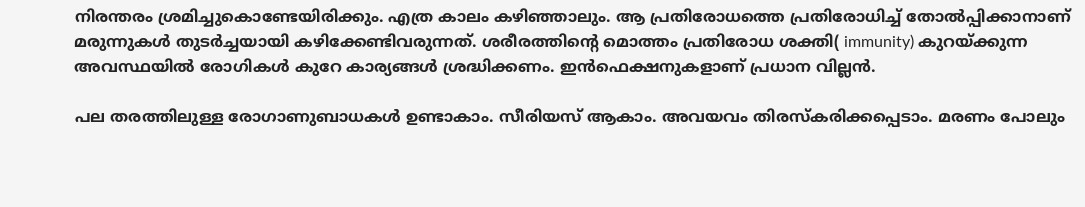നിരന്തരം ശ്രമിച്ചുകൊണ്ടേയിരിക്കും. എത്ര കാലം കഴിഞ്ഞാലും. ആ പ്രതിരോധത്തെ പ്രതിരോധിച്ച് തോൽപ്പിക്കാനാണ് മരുന്നുകൾ തുടർച്ചയായി കഴിക്കേണ്ടിവരുന്നത്. ശരീരത്തിന്റെ മൊത്തം പ്രതിരോധ ശക്തി( immunity) കുറയ്ക്കുന്ന അവസ്ഥയിൽ രോഗികൾ കുറേ കാര്യങ്ങൾ ശ്രദ്ധിക്കണം. ഇൻഫെക്ഷനുകളാണ് പ്രധാന വില്ലൻ.

പല തരത്തിലുള്ള രോഗാണുബാധകൾ ഉണ്ടാകാം. സീരിയസ് ആകാം. അവയവം തിരസ്കരിക്കപ്പെടാം. മരണം പോലും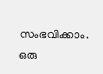സംഭവിക്കാം. ഒരു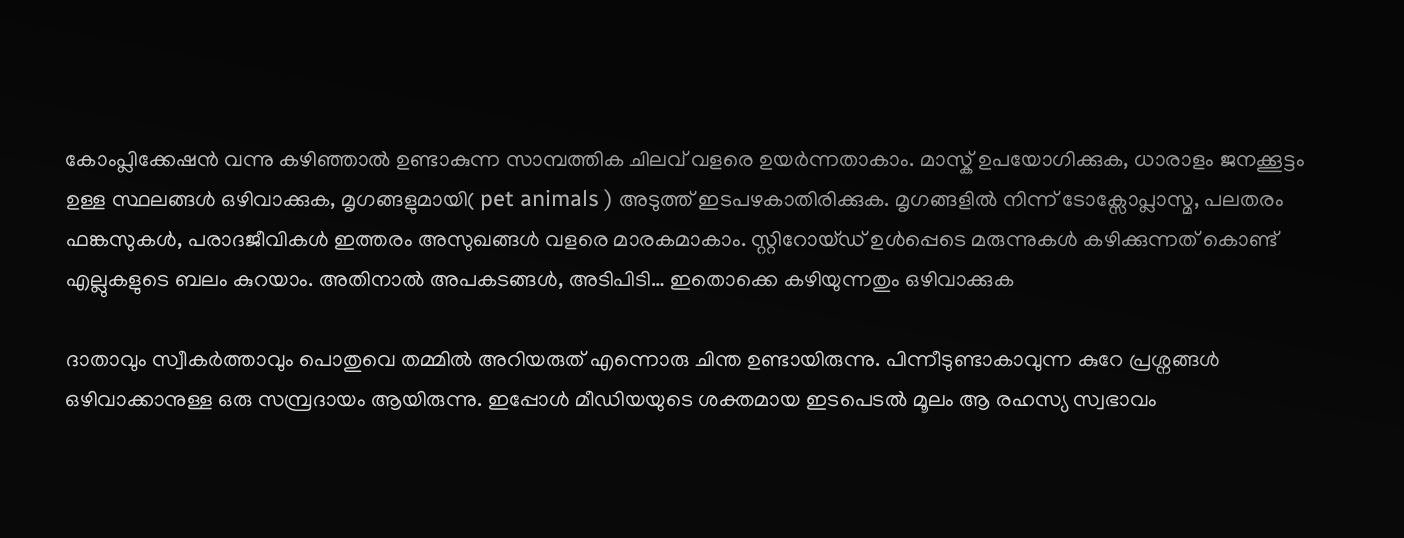കോംപ്ലിക്കേഷൻ വന്നു കഴിഞ്ഞാൽ ഉണ്ടാകുന്ന സാമ്പത്തിക ചിലവ് വളരെ ഉയർന്നതാകാം. മാസ്ക് ഉപയോഗിക്കുക, ധാരാളം ജനക്കൂട്ടം ഉള്ള സ്ഥലങ്ങൾ ഒഴിവാക്കുക, മൃഗങ്ങളുമായി( pet animals ) അടുത്ത് ഇടപഴകാതിരിക്കുക. മൃഗങ്ങളിൽ നിന്ന് ടോക്സോപ്ലാസ്മ, പലതരം ഫങ്കസുകൾ, പരാദജീവികൾ ഇത്തരം അസുഖങ്ങൾ വളരെ മാരകമാകാം. സ്റ്റിറോയ്ഡ് ഉൾപ്പെടെ മരുന്നുകൾ കഴിക്കുന്നത് കൊണ്ട് എല്ലുകളുടെ ബലം കുറയാം. അതിനാൽ അപകടങ്ങൾ, അടിപിടി… ഇതൊക്കെ കഴിയുന്നതും ഒഴിവാക്കുക

ദാതാവും സ്വീകർത്താവും പൊതുവെ തമ്മിൽ അറിയരുത് എന്നൊരു ചിന്ത ഉണ്ടായിരുന്നു. പിന്നീടുണ്ടാകാവുന്ന കുറേ പ്രശ്നങ്ങൾ ഒഴിവാക്കാനുള്ള ഒരു സമ്പ്രദായം ആയിരുന്നു. ഇപ്പോൾ മീഡിയയുടെ ശക്തമായ ഇടപെടൽ മൂലം ആ രഹസ്യ സ്വഭാവം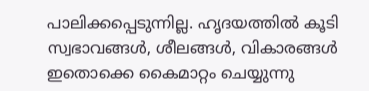പാലിക്കപ്പെടുന്നില്ല. ഹൃദയത്തിൽ കൂടി സ്വഭാവങ്ങൾ, ശീലങ്ങൾ, വികാരങ്ങൾ ഇതൊക്കെ കൈമാറ്റം ചെയ്യുന്നു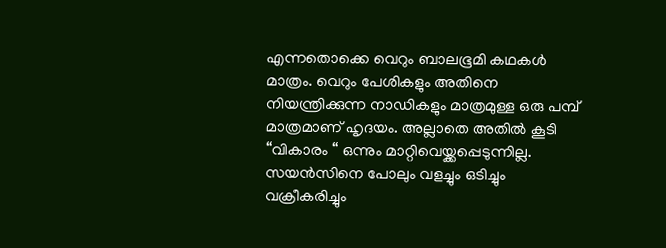എന്നതൊക്കെ വെറും ബാലഭൂമി കഥകൾ മാത്രം. വെറും പേശികളും അതിനെ നിയന്ത്രിക്കുന്ന നാഡികളും മാത്രമുള്ള ഒരു പമ്പ് മാത്രമാണ് ഹൃദയം. അല്ലാതെ അതിൽ കൂടി “വികാരം “ ഒന്നും മാറ്റിവെയ്ക്കപ്പെടുന്നില്ല. സയൻസിനെ പോലും വളച്ചും ഒടിച്ചും വക്രീകരിച്ചും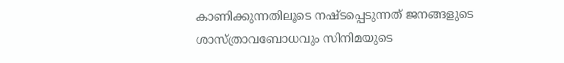കാണിക്കുന്നതിലൂടെ നഷ്ടപ്പെടുന്നത് ജനങ്ങളുടെ ശാസ്ത്രാവബോധവും സിനിമയുടെ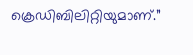ക്രെഡിബിലിറ്റിയുമാണ്.”